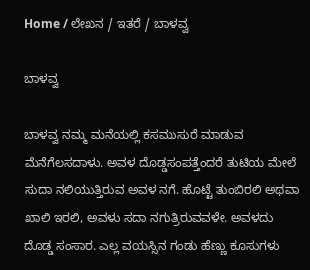Home / ಲೇಖನ / ಇತರೆ / ಬಾಳವ್ವ

ಬಾಳವ್ವ

ಬಾಳವ್ವ ನಮ್ಮ ಮನೆಯಲ್ಲಿ ಕಸಮುಸುರೆ ಮಾಡುವ ಮೆನೆಗೆಲಸದಾಳು. ಅವಳ ದೊಡ್ಡಸಂಪತ್ತೆಂದರೆ ತುಟಿಯ ಮೇಲೆ ಸುದಾ ನಲಿಯುತ್ತಿರುವ ಅವಳ ನಗೆ. ಹೊಟ್ಟೆ ತುಂಬಿರಲಿ ಅಥವಾ ಖಾಲಿ ಇರಲಿ, ಅವಳು ಸದಾ ನಗುತ್ರಿರುವವಳೇ. ಅವಳದು ದೊಡ್ಡ ಸಂಸಾರ. ಎಲ್ಲ ವಯಸ್ಸಿನ ಗಂಡು ಹೆಣ್ಣು ಕೂಸುಗಳು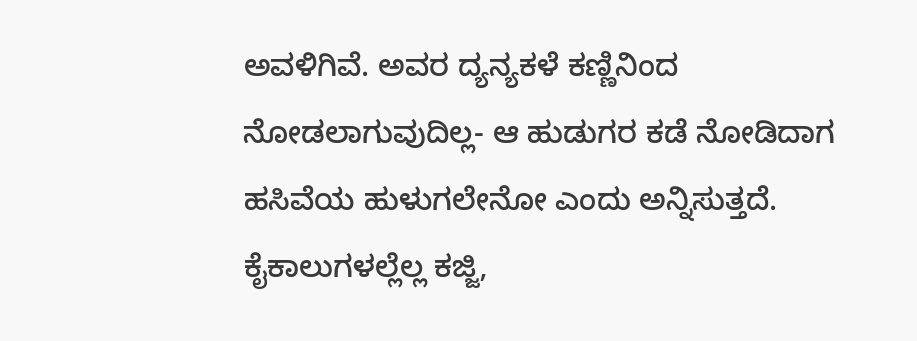ಅವಳಿಗಿವೆ. ಅವರ ದ್ಯನ್ಯಕಳೆ ಕಣ್ಣಿನಿಂದ ನೋಡಲಾಗುವುದಿಲ್ಲ- ಆ ಹುಡುಗರ ಕಡೆ ನೋಡಿದಾಗ ಹಸಿವೆಯ ಹುಳುಗಲೇನೋ ಎಂದು ಅನ್ನಿಸುತ್ತದೆ. ಕೈಕಾಲುಗಳಲ್ಲೆಲ್ಲ ಕಜ್ಜಿ,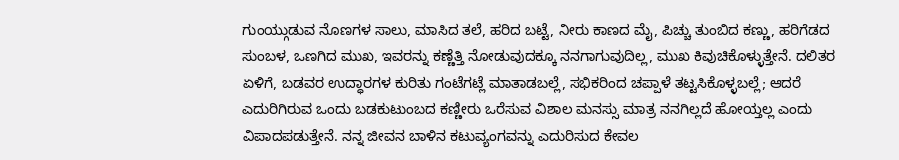ಗುಂಯ್ಗುಡುವ ನೊಣಗಳ ಸಾಲು, ಮಾಸಿದ ತಲೆ, ಹರಿದ ಬಟ್ಟೆ, ನೀರು ಕಾಣದ ಮೈ, ಪಿಚ್ಚು ತುಂಬಿದ ಕಣ್ಣು, ಹರಿಗೆಡದ ಸುಂಬಳ, ಒಣಗಿದ ಮುಖ, ಇವರನ್ನು ಕಣ್ಣೆತ್ತಿ ನೋಡುವುದಕ್ಕೂ ನನಗಾಗುವುದಿಲ್ಲ, ಮುಖ ಕಿವುಚಿಕೊಳ್ಳುತ್ತೇನೆ. ದಲಿತರ ಏಳಿಗೆ, ಬಡವರ ಉದ್ಧಾರಗಳ ಕುರಿತು ಗಂಟೆಗಟ್ಲೆ ಮಾತಾಡಬಲ್ಲೆ, ಸಭಿಕರಿಂದ ಚಪ್ಪಾಳೆ ತಟ್ಟಸಿಕೊಳ್ಳಬಲ್ಲೆ; ಆದರೆ ಎದುರಿಗಿರುವ ಒಂದು ಬಡಕುಟುಂಬದ ಕಣ್ಣೀರು ಒರೆಸುವ ವಿಶಾಲ ಮನಸ್ಸು ಮಾತ್ರ ನನಗಿಲ್ಲದೆ ಹೋಯ್ತಲ್ಲ ಎಂದು ವಿಪಾದಪಡುತ್ತೇನೆ. ನನ್ನ ಜೀವನ ಬಾಳಿನ ಕಟುವ್ಯಂಗವನ್ನು ಎದುರಿಸುದ ಕೇವಲ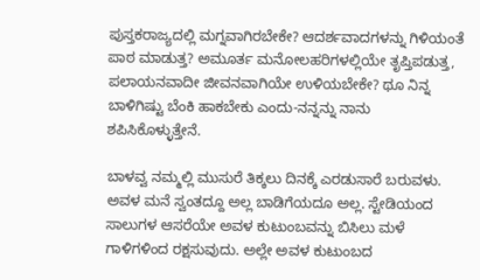ಪುಸ್ತಕರಾಜ್ಯದಲ್ಲಿ ಮಗ್ನವಾಗಿರಬೇಕೇ? ಆದರ್ಶವಾದಗಳನ್ನು ಗಿಳಿಯಂತೆ ಪಾಠ ಮಾಡುತ್ತ? ಅಮೂರ್ತ ಮನೋಲಹರಿಗಳಲ್ಲಿಯೇ ತೃಪ್ತಿಪಡುತ್ತ, ಪಲಾಯನವಾದೀ ಜೀವನವಾಗಿಯೇ ಉಳಿಯಬೇಕೇ? ಥೂ ನಿನ್ನ ಬಾಳಿಗಿಷ್ಟು ಬೆಂಕಿ ಹಾಕಬೇಕು ಎಂದು-ನನ್ನನ್ನು ನಾನು ಶಪಿಸಿಕೊಳ್ಳುತ್ತೇನೆ.

ಬಾಳವ್ವ ನಮ್ಮಲ್ಲಿ ಮುಸುರೆ ತಿಕ್ಕಲು ದಿನಕ್ಕೆ ಎರಡುಸಾರೆ ಬರುವಳು. ಅವಳ ಮನೆ ಸ್ವಂತದ್ದೂ ಅಲ್ಲ ಬಾಡಿಗೆಯದೂ ಅಲ್ಲ. ಸ್ಟೇಡಿಯಂದ ಸಾಲುಗಳ ಆಸರೆಯೇ ಅವಳ ಕುಟುಂಬವನ್ನು ಬಿಸಿಲು ಮಳೆ ಗಾಳಿಗಳಿಂದ ರಕ್ಷಸುವುದು. ಅಲ್ಲೇ ಅವಳ ಕುಟುಂಬದ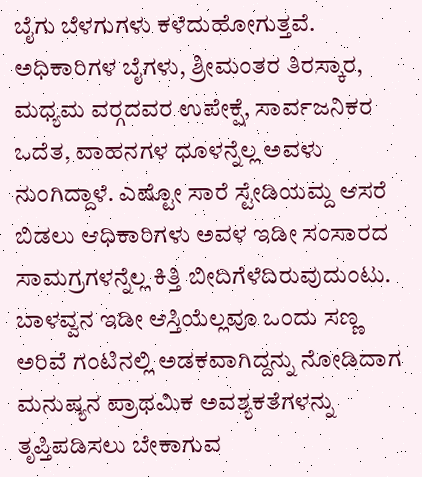ಬೈಗು ಬೆಳಗುಗಳು ಕಳೆದುಹೋಗುತ್ತವೆ. ಅಧಿಕಾರಿಗಳ ಬೈಗಳು, ಶ್ರೀಮಂತರ ತಿರಸ್ಕಾರ, ಮಧ್ಯಮ ವರ್‍ಗದವರ ಉಪೇಕ್ಷೆ, ಸಾರ್ವಜನಿಕರ ಒದೆತ, ವಾಹನಗಳ ಧೂಳನ್ನೆಲ್ಲ ಅವಳು ನುಂಗಿದ್ದಾಳೆ. ಎಷ್ಟೋ ಸಾರೆ ಸ್ಟೇಡಿಯಮ್ದ ಆಸರೆ ಬಿಡಲು ಆಧಿಕಾರಿಗಳು ಅವಳ ಇಡೀ ಸಂಸಾರದ ಸಾಮಗ್ರಗಳನ್ನೆಲ್ಲ ಕಿತ್ತಿ ಬೀದಿಗೆಳೆದಿರುವುದುಂಟು. ಬಾಳವ್ವನ ಇಡೀ ಆಸ್ತಿಯೆಲ್ಲವೂ ಒಂದು ಸಣ್ಣ ಅರಿವೆ ಗಂಟಿನಲ್ಲಿ ಅಡಕವಾಗಿದ್ದನ್ನು ನೋಡಿದಾಗ ಮನುಷ್ಯನ ಪ್ರಾಥಮಿಕ ಅವಶ್ಯಕತೆಗಳನ್ನು ತೃಪ್ತಿಪಡಿಸಲು ಬೇಕಾಗುವ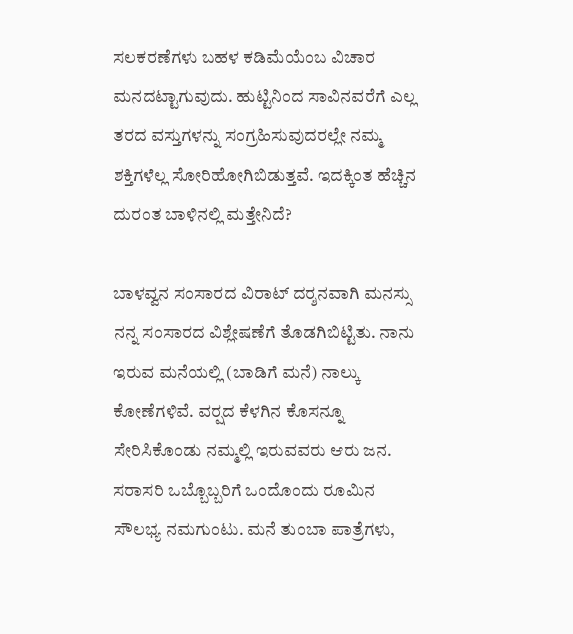ಸಲಕರಣೆಗಳು ಬಹಳ ಕಡಿಮೆಯೆಂಬ ವಿಚಾರ ಮನದಟ್ಟಾಗುವುದು. ಹುಟ್ಟಿನಿಂದ ಸಾವಿನವರೆಗೆ ಎಲ್ಲ ತರದ ವಸ್ತುಗಳನ್ನು ಸಂಗ್ರಹಿಸುವುದರಲ್ಲೇ ನಮ್ಮ ಶಕ್ತಿಗಳೆಲ್ಲ ಸೋರಿಹೋಗಿಬಿಡುತ್ತವೆ. ಇದಕ್ಕಿಂತ ಹೆಚ್ಚಿನ ದುರಂತ ಬಾಳಿನಲ್ಲಿ ಮತ್ತೇನಿದೆ?

ಬಾಳವ್ವನ ಸಂಸಾರದ ವಿರಾಟ್ ದರ್‍ಶನವಾಗಿ ಮನಸ್ಸು ನನ್ನ ಸಂಸಾರದ ವಿಶ್ಲೇಷಣೆಗೆ ತೊಡಗಿಬಿಟ್ಟಿತು. ನಾನು ಇರುವ ಮನೆಯಲ್ಲಿ (ಬಾಡಿಗೆ ಮನೆ) ನಾಲ್ಕು ಕೋಣೆಗಳಿವೆ. ವರ್‍ಷದ ಕೆಳಗಿನ ಕೊಸನ್ನೂ ಸೇರಿಸಿಕೊಂಡು ನಮ್ಮಲ್ಲಿ ಇರುವವರು ಆರು ಜನ. ಸರಾಸರಿ ಒಬ್ಬೊಬ್ಬರಿಗೆ ಒಂದೊಂದು ರೂಮಿನ ಸೌಲಭ್ಯ ನಮಗುಂಟು. ಮನೆ ತುಂಬಾ ಪಾತ್ರೆಗಳು,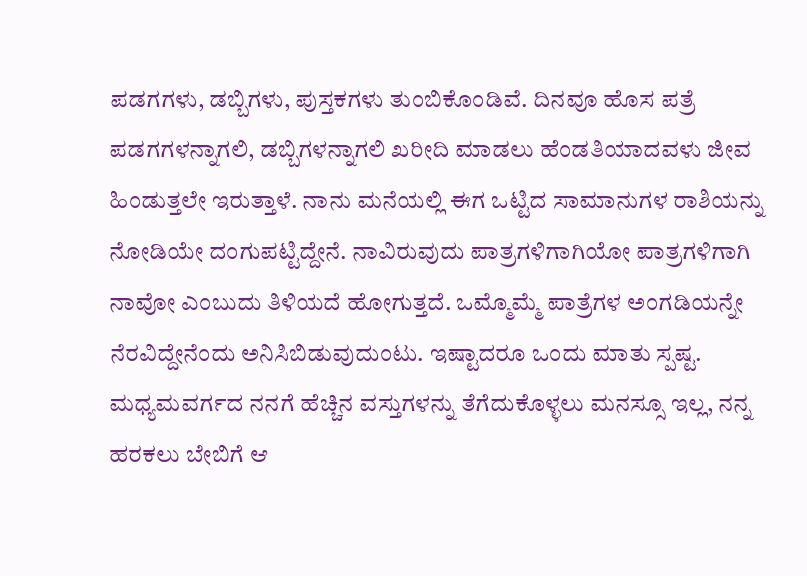ಪಡಗಗಳು, ಡಬ್ಬಿಗಳು, ಪುಸ್ತಕಗಳು ತುಂಬಿಕೊಂಡಿವೆ. ದಿನವೂ ಹೊಸ ಪತ್ರೆ ಪಡಗಗಳನ್ನಾಗಲಿ, ಡಬ್ಬಿಗಳನ್ನಾಗಲಿ ಖರೀದಿ ಮಾಡಲು ಹೆಂಡತಿಯಾದವಳು ಜೀವ ಹಿಂಡುತ್ತಲೇ ಇರುತ್ತಾಳೆ. ನಾನು ಮನೆಯಲ್ಲಿ ಈಗ ಒಟ್ಟಿದ ಸಾಮಾನುಗಳ ರಾಶಿಯನ್ನು ನೋಡಿಯೇ ದಂಗುಪಟ್ಟಿದ್ದೇನೆ. ನಾವಿರುವುದು ಪಾತ್ರಗಳಿಗಾಗಿಯೋ ಪಾತ್ರಗಳಿಗಾಗಿ ನಾವೋ ಎಂಬುದು ತಿಳಿಯದೆ ಹೋಗುತ್ತದೆ. ಒಮ್ಮೊಮ್ಮೆ ಪಾತ್ರೆಗಳ ಅಂಗಡಿಯನ್ನೇ ನೆರವಿದ್ದೇನೆಂದು ಅನಿಸಿಬಿಡುವುದುಂಟು. ಇಷ್ಟಾದರೂ ಒಂದು ಮಾತು ಸ್ಪಷ್ಟ. ಮಧ್ಯಮವರ್ಗದ ನನಗೆ ಹೆಚ್ಚಿನ ವಸ್ತುಗಳನ್ನು ತೆಗೆದುಕೊಳ್ಳಲು ಮನಸ್ಸೂ ಇಲ್ಲ, ನನ್ನ ಹರಕಲು ಬೇಬಿಗೆ ಆ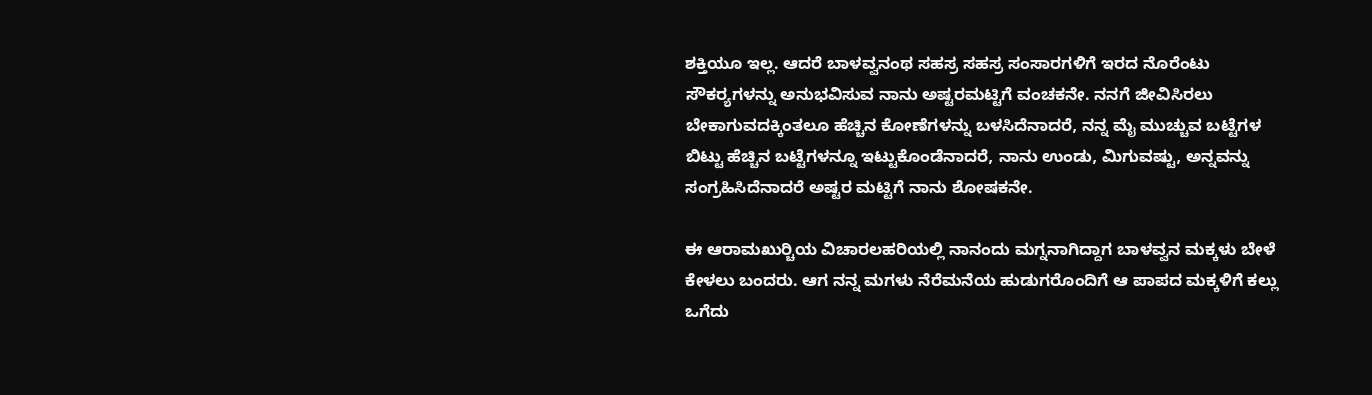ಶಕ್ತಿಯೂ ಇಲ್ಲ. ಆದರೆ ಬಾಳವ್ವನಂಥ ಸಹಸ್ರ ಸಹಸ್ರ ಸಂಸಾರಗಳಿಗೆ ಇರದ ನೊರೆಂಟು ಸೌಕರ್‍ಯಗಳನ್ನು ಅನುಭವಿಸುವ ನಾನು ಅಷ್ಟರಮಟ್ಟಿಗೆ ವಂಚಕನೇ. ನನಗೆ ಜೀವಿಸಿರಲು ಬೇಕಾಗುವದಕ್ಕಿಂತಲೂ ಹೆಚ್ಚಿನ ಕೋಣೆಗಳನ್ನು ಬಳಸಿದೆನಾದರೆ, ನನ್ನ ಮೈ ಮುಚ್ಚುವ ಬಟ್ಟೆಗಳ ಬಿಟ್ಟು ಹೆಚ್ಚಿನ ಬಟ್ಟೆಗಳನ್ನೂ ಇಟ್ಟುಕೊಂಡೆನಾದರೆ, ನಾನು ಉಂಡು, ಮಿಗುವಷ್ಟು, ಅನ್ನವನ್ನು ಸಂಗ್ರಹಿಸಿದೆನಾದರೆ ಅಷ್ಟರ ಮಟ್ಟಿಗೆ ನಾನು ಶೋಷಕನೇ.

ಈ ಆರಾಮಖುರ್‍ಚಿಯ ವಿಚಾರಲಹರಿಯಲ್ಲಿ ನಾನಂದು ಮಗ್ನನಾಗಿದ್ದಾಗ ಬಾಳವ್ವನ ಮಕ್ಕಳು ಬೇಳೆ ಕೇಳಲು ಬಂದರು. ಆಗ ನನ್ನ ಮಗಳು ನೆರೆಮನೆಯ ಹುಡುಗರೊಂದಿಗೆ ಆ ಪಾಪದ ಮಕ್ಕಳಿಗೆ ಕಲ್ಲು ಒಗೆದು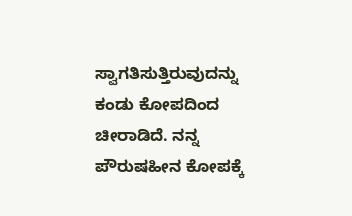ಸ್ವಾಗತಿಸುತ್ತಿರುವುದನ್ನು ಕಂಡು ಕೋಪದಿಂದ ಚೀರಾಡಿದೆ. ನನ್ನ ಪೌರುಷಹೀನ ಕೋಪಕ್ಕೆ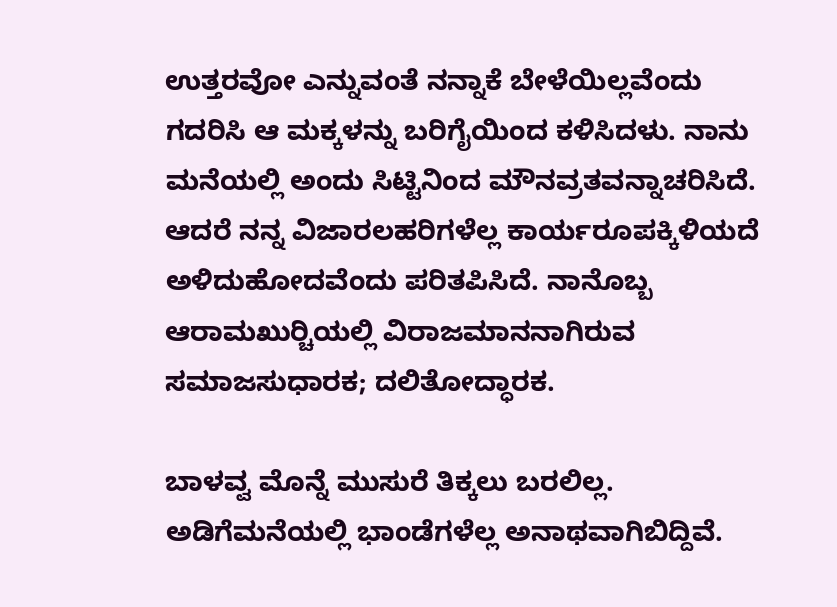ಉತ್ತರವೋ ಎನ್ನುವಂತೆ ನನ್ನಾಕೆ ಬೇಳೆಯಿಲ್ಲವೆಂದು ಗದರಿಸಿ ಆ ಮಕ್ಕಳನ್ನು ಬರಿಗೈಯಿಂದ ಕಳಿಸಿದಳು. ನಾನು ಮನೆಯಲ್ಲಿ ಅಂದು ಸಿಟ್ಟಿನಿಂದ ಮೌನವ್ರತವನ್ನಾಚರಿಸಿದೆ. ಆದರೆ ನನ್ನ ವಿಜಾರಲಹರಿಗಳೆಲ್ಲ ಕಾರ್ಯರೂಪಕ್ಕಿಳಿಯದೆ ಅಳಿದುಹೋದವೆಂದು ಪರಿತಪಿಸಿದೆ. ನಾನೊಬ್ಬ ಆರಾಮಖುರ್‍ಚಿಯಲ್ಲಿ ವಿರಾಜಮಾನನಾಗಿರುವ ಸಮಾಜಸುಧಾರಕ; ದಲಿತೋದ್ಧಾರಕ.

ಬಾಳವ್ವ ಮೊನ್ನೆ ಮುಸುರೆ ತಿಕ್ಕಲು ಬರಲಿಲ್ಲ. ಅಡಿಗೆಮನೆಯಲ್ಲಿ ಭಾಂಡೆಗಳೆಲ್ಲ ಅನಾಥವಾಗಿಬಿದ್ದಿವೆ.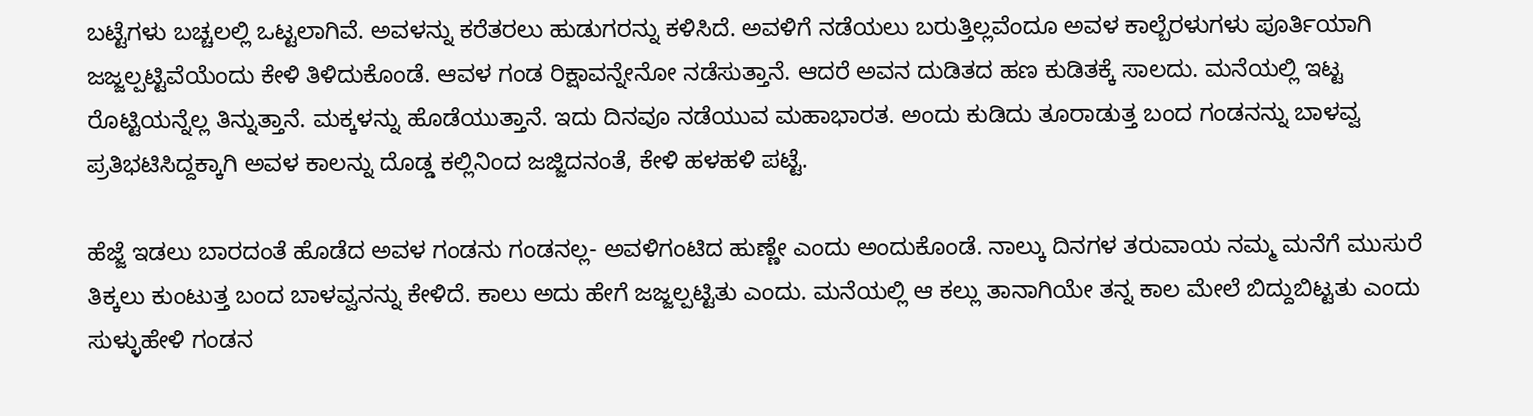ಬಟ್ಟೆಗಳು ಬಚ್ಚಲಲ್ಲಿ ಒಟ್ಟಲಾಗಿವೆ. ಅವಳನ್ನು ಕರೆತರಲು ಹುಡುಗರನ್ನು ಕಳಿಸಿದೆ. ಅವಳಿಗೆ ನಡೆಯಲು ಬರುತ್ತಿಲ್ಲವೆಂದೂ ಅವಳ ಕಾಲ್ಬೆರಳುಗಳು ಪೂರ್ತಿಯಾಗಿ ಜಜ್ಜಲ್ಪಟ್ಟಿವೆಯೆಂದು ಕೇಳಿ ತಿಳಿದುಕೊಂಡೆ. ಆವಳ ಗಂಡ ರಿಕ್ಷಾವನ್ನೇನೋ ನಡೆಸುತ್ತಾನೆ. ಆದರೆ ಅವನ ದುಡಿತದ ಹಣ ಕುಡಿತಕ್ಕೆ ಸಾಲದು. ಮನೆಯಲ್ಲಿ ಇಟ್ಟ ರೊಟ್ಟಿಯನ್ನೆಲ್ಲ ತಿನ್ನುತ್ತಾನೆ. ಮಕ್ಕಳನ್ನು ಹೊಡೆಯುತ್ತಾನೆ. ಇದು ದಿನವೂ ನಡೆಯುವ ಮಹಾಭಾರತ. ಅಂದು ಕುಡಿದು ತೂರಾಡುತ್ತ ಬಂದ ಗಂಡನನ್ನು ಬಾಳವ್ವ ಪ್ರತಿಭಟಿಸಿದ್ದಕ್ಕಾಗಿ ಅವಳ ಕಾಲನ್ನು ದೊಡ್ಡ ಕಲ್ಲಿನಿಂದ ಜಜ್ಜಿದನಂತೆ, ಕೇಳಿ ಹಳಹಳಿ ಪಟ್ಟೆ.

ಹೆಜ್ಜೆ ಇಡಲು ಬಾರದಂತೆ ಹೊಡೆದ ಅವಳ ಗಂಡನು ಗಂಡನಲ್ಲ- ಅವಳಿಗಂಟಿದ ಹುಣ್ಣೇ ಎಂದು ಅಂದುಕೊಂಡೆ. ನಾಲ್ಕು ದಿನಗಳ ತರುವಾಯ ನಮ್ಮ ಮನೆಗೆ ಮುಸುರೆ ತಿಕ್ಕಲು ಕುಂಟುತ್ತ ಬಂದ ಬಾಳವ್ವನನ್ನು ಕೇಳಿದೆ. ಕಾಲು ಅದು ಹೇಗೆ ಜಜ್ಜಲ್ಪಟ್ಟಿತು ಎಂದು. ಮನೆಯಲ್ಲಿ ಆ ಕಲ್ಲು ತಾನಾಗಿಯೇ ತನ್ನ ಕಾಲ ಮೇಲೆ ಬಿದ್ದುಬಿಟ್ಟತು ಎಂದು ಸುಳ್ಳುಹೇಳಿ ಗಂಡನ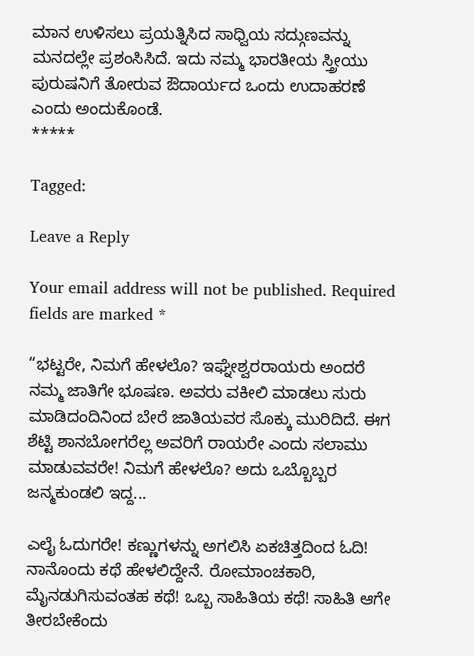ಮಾನ ಉಳಿಸಲು ಪ್ರಯತ್ನಿಸಿದ ಸಾಧ್ವಿಯ ಸದ್ಗುಣವನ್ನು ಮನದಲ್ಲೇ ಪ್ರಶಂಸಿಸಿದೆ. ಇದು ನಮ್ಮ ಭಾರತೀಯ ಸ್ತ್ರೀಯು ಪುರುಷನಿಗೆ ತೋರುವ ಔದಾರ್ಯದ ಒಂದು ಉದಾಹರಣೆ ಎಂದು ಅಂದುಕೊಂಡೆ.
*****

Tagged:

Leave a Reply

Your email address will not be published. Required fields are marked *

“ಭಟ್ಟರೇ, ನಿಮಗೆ ಹೇಳಲೊ? ಇಘ್ನೇಶ್ವರರಾಯರು ಅಂದರೆ ನಮ್ಮ ಜಾತಿಗೇ ಭೂಷಣ. ಅವರು ವಕೀಲಿ ಮಾಡಲು ಸುರು ಮಾಡಿದಂದಿನಿಂದ ಬೇರೆ ಜಾತಿಯವರ ಸೊಕ್ಕು ಮುರಿದಿದೆ. ಈಗ ಶೆಟ್ಟಿ ಶಾನಬೋಗರೆಲ್ಲ ಅವರಿಗೆ ರಾಯರೇ ಎಂದು ಸಲಾಮು ಮಾಡುವವರೇ! ನಿಮಗೆ ಹೇಳಲೊ? ಅದು ಒಬ್ಬೊಬ್ಬರ ಜನ್ಮಕುಂಡಲಿ ಇದ್ದ...

ಎಲೈ ಓದುಗರೇ! ಕಣ್ಣುಗಳನ್ನು ಅಗಲಿಸಿ ಏಕಚಿತ್ತದಿಂದ ಓದಿ! ನಾನೊಂದು ಕಥೆ ಹೇಳಲಿದ್ದೇನೆ. ರೋಮಾಂಚಕಾರಿ, ಮೈನಡುಗಿಸುವಂತಹ ಕಥೆ! ಒಬ್ಬ ಸಾಹಿತಿಯ ಕಥೆ! ಸಾಹಿತಿ ಆಗೇ ತೀರಬೇಕೆಂದು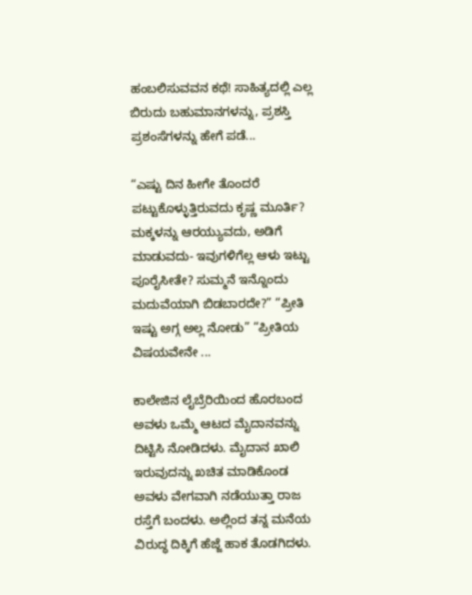ಹಂಬಲಿಸುವವನ ಕಥೆ! ಸಾಹಿತ್ಯದಲ್ಲಿ ಎಲ್ಲ ಬಿರುದು ಬಹುಮಾನಗಳನ್ನು, ಪ್ರಶಸ್ತಿ ಪ್ರಶಂಸೆಗಳನ್ನು ಹೇಗೆ ಪಡೆ...

“ಎಷ್ಟು ದಿನ ಹೀಗೇ ತೊಂದರೆ ಪಟ್ಟುಕೊಳ್ಳುತ್ತಿರುವದು ಕೃಷ್ಣ ಮೂರ್ತಿ? ಮಕ್ಕಳನ್ನು ಆರಯ್ಯುವದು, ಅಡಿಗೆ ಮಾಡುವದು- ಇವುಗಳಿಗೆಲ್ಲ ಆಳು ಇಟ್ಟು ಪೂರೈಸೀತೇ? ಸುಮ್ಮನೆ ಇನ್ನೊಂದು ಮದುವೆಯಾಗಿ ಬಿಡಬಾರದೇ?” “ಪ್ರೀತಿ ಇಷ್ಟು ಅಗ್ಗ ಅಲ್ಲ ನೋಡು” “ಪ್ರೀತಿಯ ವಿಷಯವೇನೇ ...

ಕಾಲೇಜಿನ ಲೈಬ್ರೆರಿಯಿಂದ ಹೊರಬಂದ ಅವಳು ಒಮ್ಮೆ ಆಟದ ಮೈದಾನವನ್ನು ದಿಟ್ಟಿಸಿ ನೋಡಿದಳು. ಮೈದಾನ ಖಾಲಿ ಇರುವುದನ್ನು ಖಚಿತ ಮಾಡಿಕೊಂಡ ಅವಳು ವೇಗವಾಗಿ ನಡೆಯುತ್ತಾ ರಾಜ ರಸ್ತೆಗೆ ಬಂದಳು. ಅಲ್ಲಿಂದ ತನ್ನ ಮನೆಯ ವಿರುದ್ಧ ದಿಕ್ಕಿಗೆ ಹೆಜ್ಜೆ ಹಾಕ ತೊಡಗಿದಳು.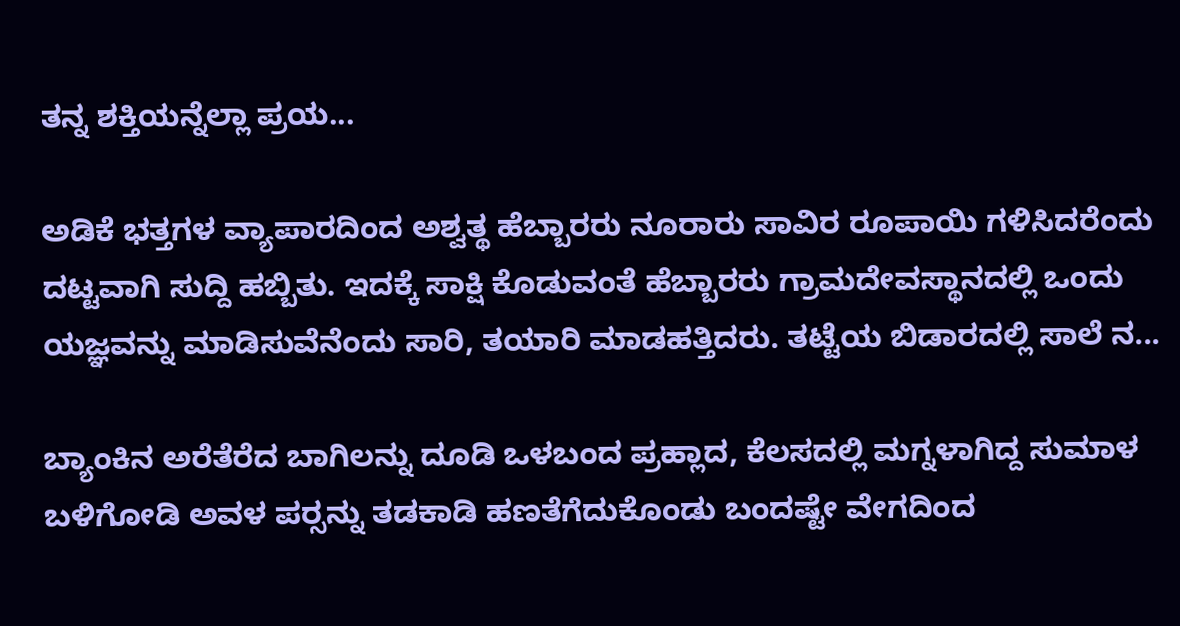ತನ್ನ ಶಕ್ತಿಯನ್ನೆಲ್ಲಾ ಪ್ರಯ...

ಅಡಿಕೆ ಭತ್ತಗಳ ವ್ಯಾಪಾರದಿಂದ ಅಶ್ವತ್ಥ ಹೆಬ್ಬಾರರು ನೂರಾರು ಸಾವಿರ ರೂಪಾಯಿ ಗಳಿಸಿದರೆಂದು ದಟ್ಟವಾಗಿ ಸುದ್ದಿ ಹಬ್ಬಿತು. ಇದಕ್ಕೆ ಸಾಕ್ಷಿ ಕೊಡುವಂತೆ ಹೆಬ್ಬಾರರು ಗ್ರಾಮದೇವಸ್ಥಾನದಲ್ಲಿ ಒಂದು ಯಜ್ಞವನ್ನು ಮಾಡಿಸುವೆನೆಂದು ಸಾರಿ, ತಯಾರಿ ಮಾಡಹತ್ತಿದರು. ತಟ್ಟೆಯ ಬಿಡಾರದಲ್ಲಿ ಸಾಲೆ ನ...

ಬ್ಯಾಂಕಿನ ಅರೆತೆರೆದ ಬಾಗಿಲನ್ನು ದೂಡಿ ಒಳಬಂದ ಪ್ರಹ್ಲಾದ, ಕೆಲಸದಲ್ಲಿ ಮಗ್ನಳಾಗಿದ್ದ ಸುಮಾಳ ಬಳಿಗೋಡಿ ಅವಳ ಪರ್‍ಸನ್ನು ತಡಕಾಡಿ ಹಣತೆಗೆದುಕೊಂಡು ಬಂದಷ್ಟೇ ವೇಗದಿಂದ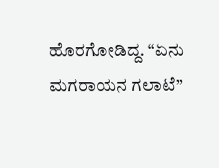ಹೊರಗೋಡಿದ್ದ. “ಏನು ಮಗರಾಯನ ಗಲಾಟೆ”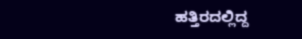ಹತ್ತಿರದಲ್ಲಿದ್ದ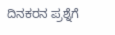ದಿನಕರನ ಪ್ರಶ್ನೆಗೆ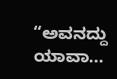“ಅವನದ್ದು ಯಾವಾ...